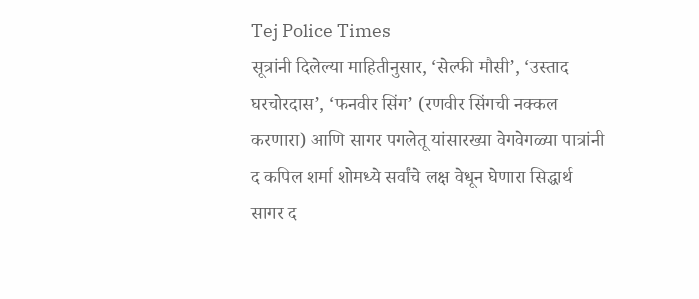Tej Police Times
सूत्रांनी दिलेल्या माहितीनुसार, ‘सेल्फी मौसी’, ‘उस्ताद घरचोरदास’, ‘फनवीर सिंग’ (रणवीर सिंगची नक्कल करणारा) आणि सागर पगलेतू यांसारख्या वेगवेगळ्या पात्रांनी द कपिल शर्मा शोमध्ये सर्वांचे लक्ष वेधून घेणारा सिद्धार्थ सागर द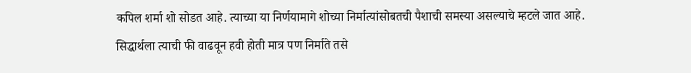कपिल शर्मा शो सोडत आहे. त्याच्या या निर्णयामागे शोच्या निर्मात्यांसोबतची पैशाची समस्या असल्याचे म्हटले जात आहे. सिद्धार्थला त्याची फी वाढवून हवी होती मात्र पण निर्माते तसे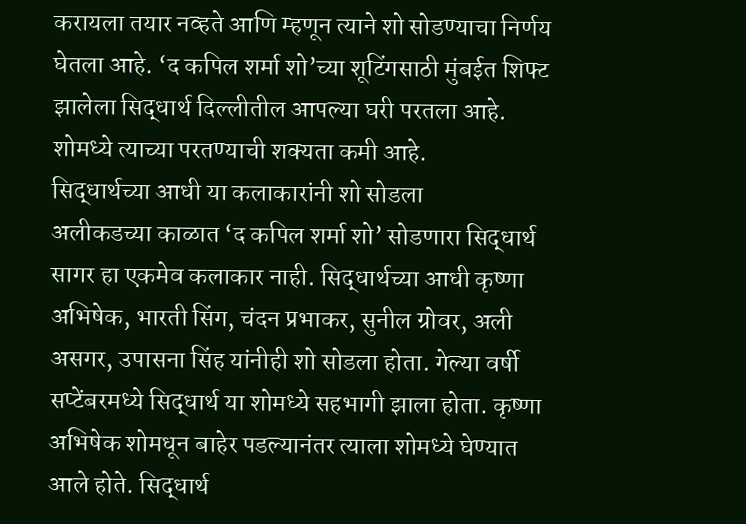करायला तयार नव्हते आणि म्हणून त्याने शो सोडण्याचा निर्णय घेतला आहे. ‘द कपिल शर्मा शो’च्या शूटिंगसाठी मुंबईत शिफ्ट झालेला सिद्धार्थ दिल्लीतील आपल्या घरी परतला आहे. शोमध्ये त्याच्या परतण्याची शक्यता कमी आहे.
सिद्धार्थच्या आधी या कलाकारांनी शो सोडला
अलीकडच्या काळात ‘द कपिल शर्मा शो’ सोडणारा सिद्धार्थ सागर हा एकमेव कलाकार नाही. सिद्धार्थच्या आधी कृष्णा अभिषेक, भारती सिंग, चंदन प्रभाकर, सुनील ग्रोवर, अली असगर, उपासना सिंह यांनीही शो सोडला होता. गेल्या वर्षी सप्टेंबरमध्ये सिद्धार्थ या शोमध्ये सहभागी झाला होता. कृष्णा अभिषेक शोमधून बाहेर पडल्यानंतर त्याला शोमध्ये घेण्यात आले होते. सिद्धार्थ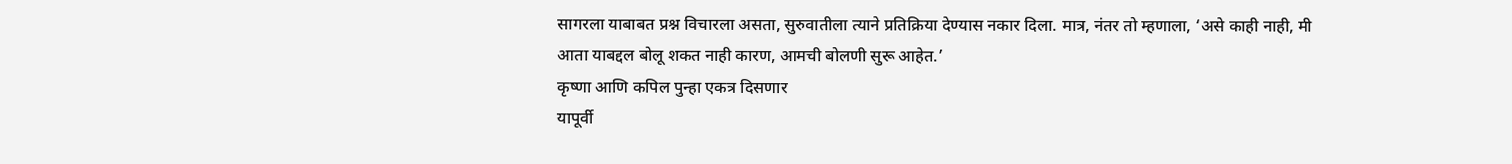सागरला याबाबत प्रश्न विचारला असता, सुरुवातीला त्याने प्रतिक्रिया देण्यास नकार दिला. मात्र, नंतर तो म्हणाला, ‘असे काही नाही, मी आता याबद्दल बोलू शकत नाही कारण, आमची बोलणी सुरू आहेत.’
कृष्णा आणि कपिल पुन्हा एकत्र दिसणार
यापूर्वी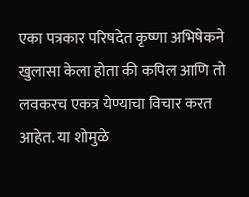एका पत्रकार परिषदेत कृष्णा अभिषेकने खुलासा केला होता की कपिल आणि तो लवकरच एकत्र येण्याचा विचार करत आहेत. या शोमुळे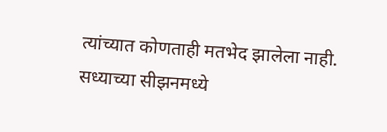त्यांच्यात कोणताही मतभेद झालेला नाही. सध्याच्या सीझनमध्ये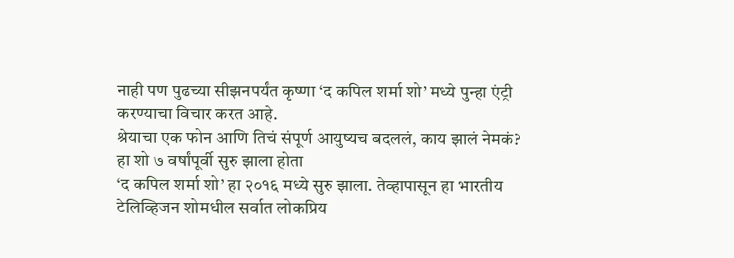नाही पण पुढच्या सीझनपर्यंत कृष्णा ‘द कपिल शर्मा शो’ मध्ये पुन्हा एंट्री करण्याचा विचार करत आहे.
श्रेयाचा एक फोन आणि तिचं संपूर्ण आयुष्यच बदललं, काय झालं नेमकं?
हा शो ७ वर्षांपूर्वी सुरु झाला होता
‘द कपिल शर्मा शो’ हा २०१६ मध्ये सुरु झाला. तेव्हापासून हा भारतीय टेलिव्हिजन शोमधील सर्वात लोकप्रिय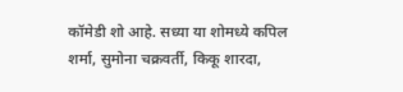कॉमेडी शो आहे. सध्या या शोमध्ये कपिल शर्मा, सुमोना चक्रवर्ती, किकू शारदा,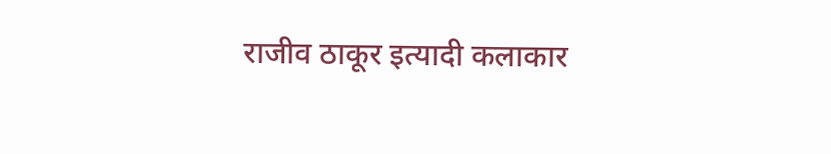राजीव ठाकूर इत्यादी कलाकार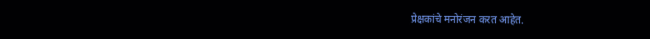प्रेक्षकांचे मनोरंजन करत आहेत.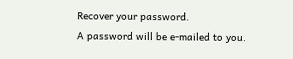Recover your password.
A password will be e-mailed to you.